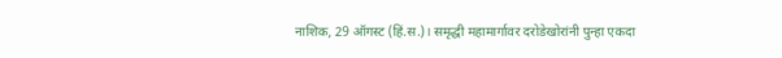नाशिक, 29 ऑगस्ट (हिं.स.)। समृद्धी महामार्गावर दरोडेखोरांनी पुन्हा एकदा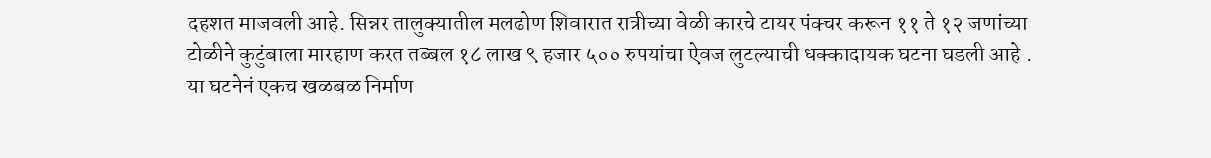दहशत माजवली आहे. सिन्नर तालुक्यातील मलढोण शिवारात रात्रीच्या वेळी कारचे टायर पंक्चर करून ११ ते १२ जणांच्या टोळीने कुटुंबाला मारहाण करत तब्बल १८ लाख ९ हजार ५०० रुपयांचा ऐवज लुटल्याची धक्कादायक घटना घडली आहे . या घटनेनं एकच खळबळ निर्माण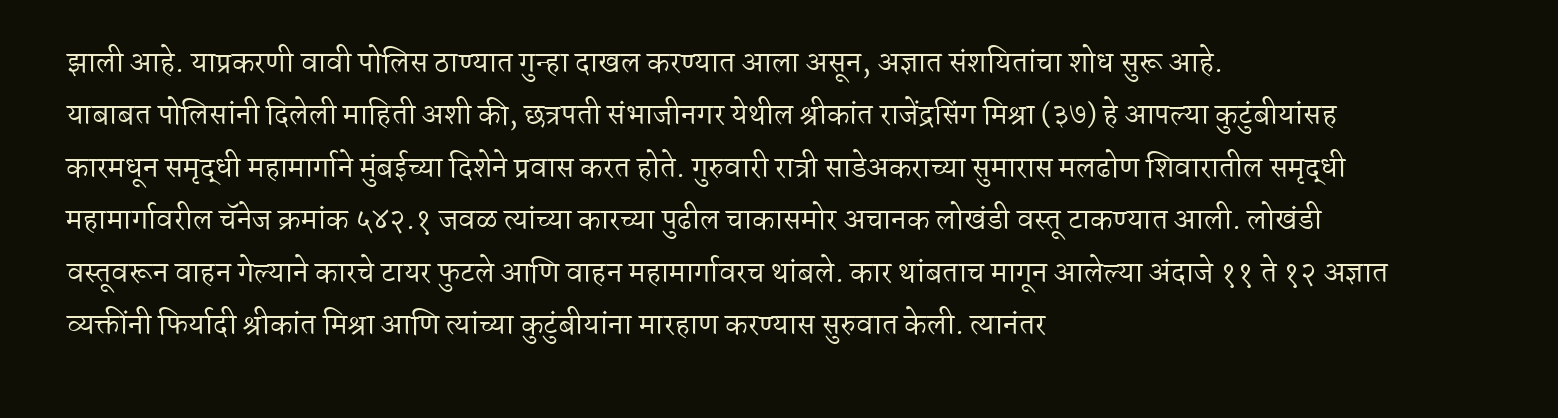झाली आहे. याप्रकरणी वावी पोलिस ठाण्यात गुन्हा दाखल करण्यात आला असून, अज्ञात संशयितांचा शोध सुरू आहे.
याबाबत पोलिसांनी दिलेली माहिती अशी की, छत्रपती संभाजीनगर येथील श्रीकांत राजेंद्रसिंग मिश्रा (३७) हे आपल्या कुटुंबीयांसह कारमधून समृद्धी महामार्गाने मुंबईच्या दिशेने प्रवास करत होते. गुरुवारी रात्री साडेअकराच्या सुमारास मलढोण शिवारातील समृद्धी महामार्गावरील चॅनेज क्रमांक ५४२.१ जवळ त्यांच्या कारच्या पुढील चाकासमोर अचानक लोखंडी वस्तू टाकण्यात आली. लोखंडी वस्तूवरून वाहन गेल्याने कारचे टायर फुटले आणि वाहन महामार्गावरच थांबले. कार थांबताच मागून आलेल्या अंदाजे ११ ते १२ अज्ञात व्यक्तींनी फिर्यादी श्रीकांत मिश्रा आणि त्यांच्या कुटुंबीयांना मारहाण करण्यास सुरुवात केली. त्यानंतर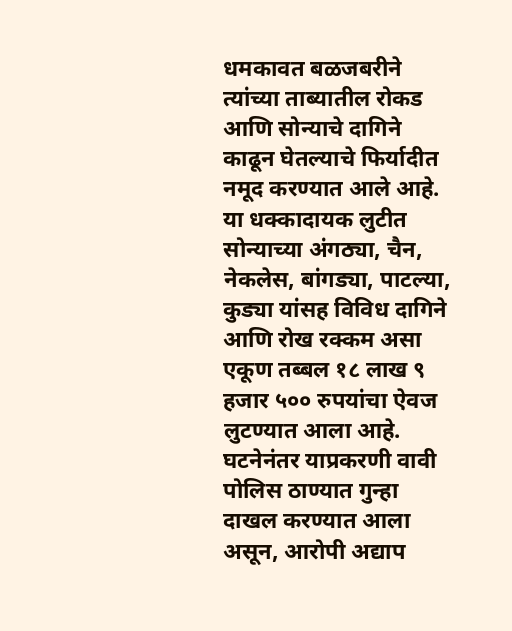धमकावत बळजबरीने त्यांच्या ताब्यातील रोकड आणि सोन्याचे दागिने काढून घेतल्याचे फिर्यादीत नमूद करण्यात आले आहे.
या धक्कादायक लुटीत सोन्याच्या अंगठ्या, चैन, नेकलेस, बांगड्या, पाटल्या, कुड्या यांसह विविध दागिने आणि रोख रक्कम असा एकूण तब्बल १८ लाख ९ हजार ५०० रुपयांचा ऐवज लुटण्यात आला आहे. घटनेनंतर याप्रकरणी वावी पोलिस ठाण्यात गुन्हा दाखल करण्यात आला असून, आरोपी अद्याप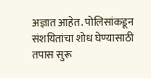अज्ञात आहेत. पोलिसांकडून संशयितांचा शोध घेण्यासाठी तपास सुरू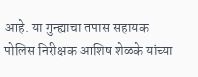आहे. या गुन्ह्याचा तपास सहायक पोलिस निरीक्षक आशिष शेळके यांच्या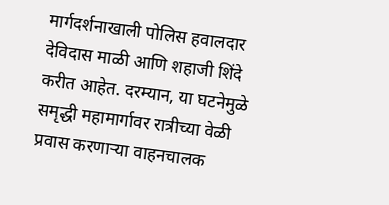मार्गदर्शनाखाली पोलिस हवालदार देविदास माळी आणि शहाजी शिंदे करीत आहेत. दरम्यान, या घटनेमुळे समृद्धी महामार्गावर रात्रीच्या वेळी प्रवास करणाऱ्या वाहनचालक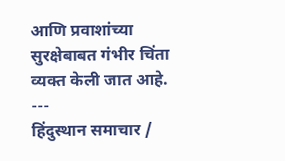आणि प्रवाशांच्या सुरक्षेबाबत गंभीर चिंता व्यक्त केली जात आहे.
---
हिंदुस्थान समाचार /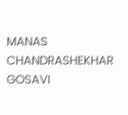MANAS CHANDRASHEKHAR GOSAVI